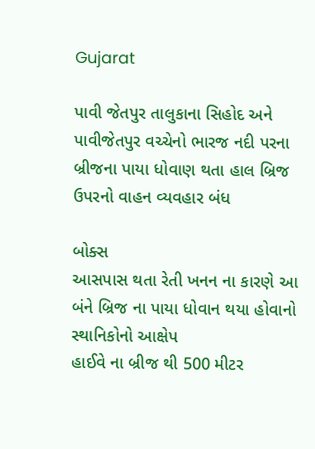Gujarat

પાવી જેતપુર તાલુકાના સિહોદ અને પાવીજેતપુર વચ્ચેનો ભારજ નદી પરના બ્રીજના પાયા ધોવાણ થતા હાલ બ્રિજ ઉપરનો વાહન વ્યવહાર બંધ

બોક્સ
આસપાસ થતા રેતી ખનન ના કારણે આ બંને બ્રિજ ના પાયા ધોવાન થયા હોવાનો સ્થાનિકોનો આક્ષેપ
હાઈવે ના બ્રીજ થી 500 મીટર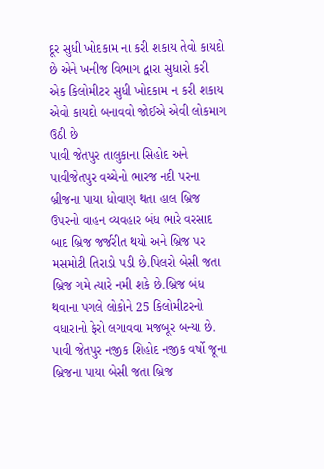દૂર સુધી ખોદકામ ના કરી શકાય તેવો કાયદો છે એને ખનીજ વિભાગ દ્વારા સુધારો કરી એક કિલોમીટર સુધી ખોદકામ ન કરી શકાય એવો કાયદો બનાવવો જોઈએ એવી લોકમાગ ઉઠી છે
પાવી જેતપુર તાલુકાના સિહોદ અને પાવીજેતપુર વચ્ચેનો ભારજ નદી પરના બ્રીજના પાયા ધોવાણ થતા હાલ બ્રિજ ઉપરનો વાહન વ્યવહાર બંધ ભારે વરસાદ બાદ બ્રિજ જર્જરીત થયો અને બ્રિજ પર મસમોટી તિરાડો પડી છે.પિલરો બેસી જતા બ્રિજ ગમે ત્યારે નમી શકે છે.બ્રિજ બંધ થવાના પગલે લોકોને 25 કિલોમીટરનો વધારાનો ફેરો લગાવવા મજબૂર બન્યા છે.
પાવી જેતપુર નજીક શિહોદ નજીક વર્ષો જૂના બ્રિજના પાયા બેસી જતા બ્રિજ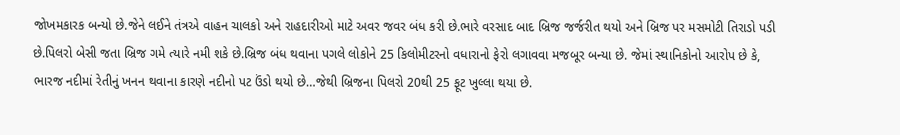જોખમકારક બન્યો છે.જેને લઈને તંત્રએ વાહન ચાલકો અને રાહદારીઓ માટે અવર જવર બંધ કરી છે.ભારે વરસાદ બાદ બ્રિજ જર્જરીત થયો અને બ્રિજ પર મસમોટી તિરાડો પડી છે.પિલરો બેસી જતા બ્રિજ ગમે ત્યારે નમી શકે છે.બ્રિજ બંધ થવાના પગલે લોકોને 25 કિલોમીટરનો વધારાનો ફેરો લગાવવા મજબૂર બન્યા છે. જેમાં સ્થાનિકોનો આરોપ છે કે, ભારજ નદીમાં રેતીનું ખનન થવાના કારણે નદીનો પટ ઉંડો થયો છે…જેથી બ્રિજના પિલરો 20થી 25 ફૂટ ખુલ્લા થયા છે.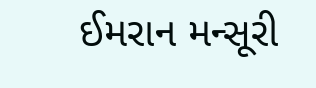ઈમરાન મન્સૂરી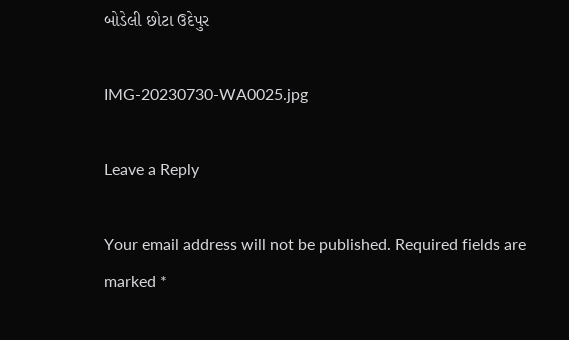બોડેલી છોટા ઉદેપુર

IMG-20230730-WA0025.jpg

Leave a Reply

Your email address will not be published. Required fields are marked *